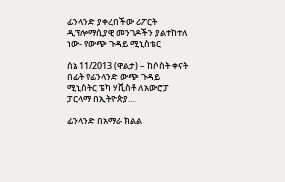ፊንላንድ ያቀረበችው ሪፖርት ዲፕሎማሲያዊ መንገዶችን ያልተከተለ ነው- የውጭ ጉዳይ ሚኒስቴር

ሰኔ 11/2013 (ዋልታ) – ከሶስት ቀናት በፊት የፊንላንድ ውጭ ጉዳይ ሚኒስትር ፔካ ሃቪስቶ ለአውሮፓ ፓርላማ በኢትዮጵያ…

ፊንላንድ በአማራ ክልል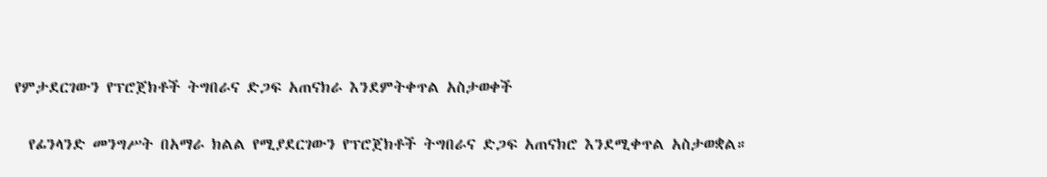የምታደርገውን የፕሮጀክቶች ትግበራና ድጋፍ አጠናክራ እንደምትቀጥል አስታወቀች

  የፊንላንድ መንግሥት በአማራ ክልል የሚያደርገውን የፕሮጀክቶች ትግበራና ድጋፍ አጠናክሮ እንደሚቀጥል አስታወቋል።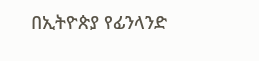በኢትዮጵያ የፊንላንድ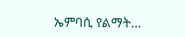ኤምባሲ የልማት…